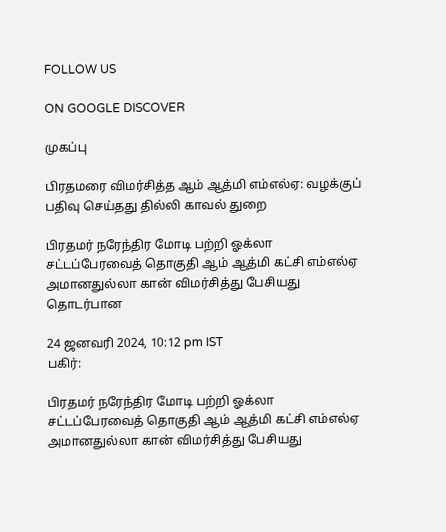FOLLOW US

ON GOOGLE DISCOVER

முகப்பு

பிரதமரை விமர்சித்த ஆம் ஆத்மி எம்எல்ஏ: வழக்குப் பதிவு செய்தது தில்லி காவல் துறை

பிரதமர் நரேந்திர மோடி பற்றி ஓக்லா சட்டப்பேரவைத் தொகுதி ஆம் ஆத்மி கட்சி எம்எல்ஏ அமானதுல்லா கான் விமர்சித்து பேசியது தொடர்பான

24 ஜனவரி 2024, 10:12 pm IST
பகிர்:

பிரதமர் நரேந்திர மோடி பற்றி ஓக்லா சட்டப்பேரவைத் தொகுதி ஆம் ஆத்மி கட்சி எம்எல்ஏ அமானதுல்லா கான் விமர்சித்து பேசியது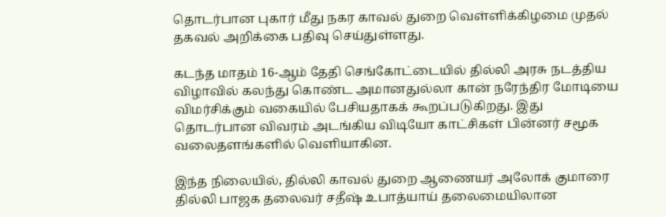தொடர்பான புகார் மீது நகர காவல் துறை வெள்ளிக்கிழமை முதல் தகவல் அறிக்கை பதிவு செய்துள்ளது.

கடந்த மாதம் 16-ஆம் தேதி செங்கோட்டையில் தில்லி அரசு நடத்திய விழாவில் கலந்து கொண்ட அமானதுல்லா கான் நரேந்திர மோடியை விமர்சிக்கும் வகையில் பேசியதாகக் கூறப்படுகிறது. இது தொடர்பான விவரம் அடங்கிய விடியோ காட்சிகள் பின்னர் சமூக வலைதளங்களில் வெளியாகின.

இந்த நிலையில், தில்லி காவல் துறை ஆணையர் அலோக் குமாரை தில்லி பாஜக தலைவர் சதீஷ் உபாத்யாய் தலைமையிலான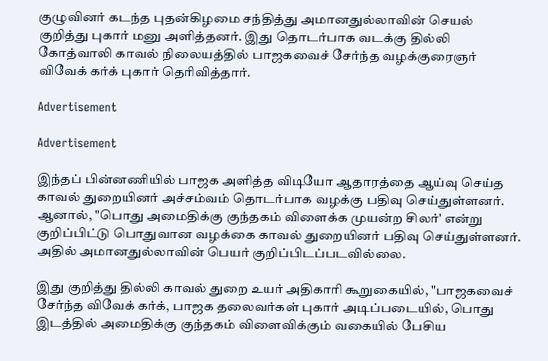குழுவினர் கடந்த புதன்கிழமை சந்தித்து அமானதுல்லாவின் செயல் குறித்து புகார் மனு அளித்தனர். இது தொடர்பாக வடக்கு தில்லி கோத்வாலி காவல் நிலையத்தில் பாஜகவைச் சேர்ந்த வழக்குரைஞர் விவேக் கர்க் புகார் தெரிவித்தார்.

Advertisement

Advertisement

இந்தப் பின்னணியில் பாஜக அளித்த விடியோ ஆதாரத்தை ஆய்வு செய்த காவல் துறையினர் அச்சம்வம் தொடர்பாக வழக்கு பதிவு செய்துள்ளனர். ஆனால், "பொது அமைதிக்கு குந்தகம் விளைக்க முயன்ற சிலர்' என்று குறிப்பிட்டு பொதுவான வழக்கை காவல் துறையினர் பதிவு செய்துள்ளனர். அதில் அமானதுல்லாவின் பெயர் குறிப்பிடப்படவில்லை.

இது குறித்து தில்லி காவல் துறை உயர் அதிகாரி கூறுகையில், "பாஜகவைச் சேர்ந்த விவேக் கர்க், பாஜக தலைவர்கள் புகார் அடிப்படையில், பொது இடத்தில் அமைதிக்கு குந்தகம் விளைவிக்கும் வகையில் பேசிய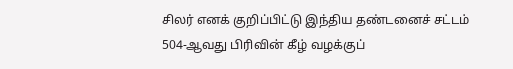சிலர் எனக் குறிப்பிட்டு இந்திய தண்டனைச் சட்டம் 504-ஆவது பிரிவின் கீழ் வழக்குப்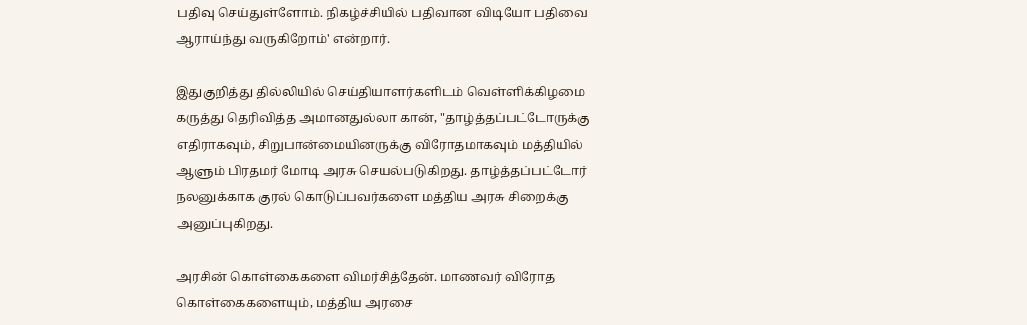பதிவு செய்துள்ளோம். நிகழ்ச்சியில் பதிவான விடியோ பதிவை ஆராய்ந்து வருகிறோம்' என்றார்.

இதுகுறித்து தில்லியில் செய்தியாளர்களிடம் வெள்ளிக்கிழமை கருத்து தெரிவித்த அமானதுல்லா கான், "தாழ்த்தப்பட்டோருக்கு எதிராகவும், சிறுபான்மையினருக்கு விரோதமாகவும் மத்தியில் ஆளும் பிரதமர் மோடி அரசு செயல்படுகிறது. தாழ்த்தப்பட்டோர் நலனுக்காக குரல் கொடுப்பவர்களை மத்திய அரசு சிறைக்கு அனுப்புகிறது.

அரசின் கொள்கைகளை விமர்சித்தேன். மாணவர் விரோத கொள்கைகளையும், மத்திய அரசை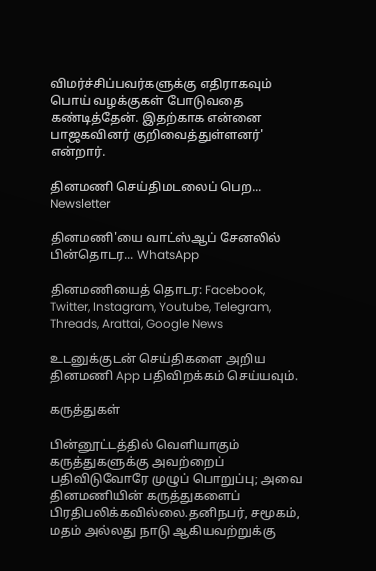விமர்ச்சிப்பவர்களுக்கு எதிராகவும் பொய் வழக்குகள் போடுவதை கண்டித்தேன். இதற்காக என்னை பாஜகவினர் குறிவைத்துள்ளனர்' என்றார்.

தினமணி செய்திமடலைப் பெற... Newsletter

தினமணி'யை வாட்ஸ்ஆப் சேனலில் பின்தொடர... WhatsApp

தினமணியைத் தொடர: Facebook, Twitter, Instagram, Youtube, Telegram, Threads, Arattai, Google News

உடனுக்குடன் செய்திகளை அறிய தினமணி App பதிவிறக்கம் செய்யவும்.

கருத்துகள்

பின்னூட்டத்தில் வெளியாகும் கருத்துகளுக்கு அவற்றைப் பதிவிடுவோரே முழுப் பொறுப்பு; அவை தினமணியின் கருத்துகளைப் பிரதிபலிக்கவில்லை.தனிநபர், சமூகம், மதம் அல்லது நாடு ஆகியவற்றுக்கு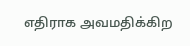எதிராக அவமதிக்கிற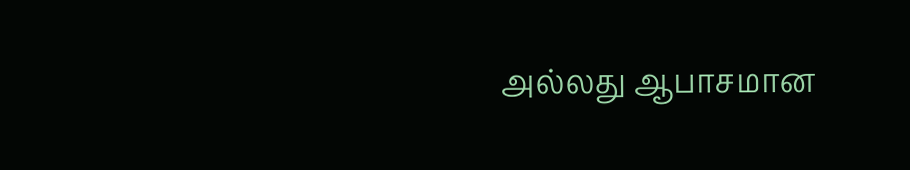அல்லது ஆபாசமான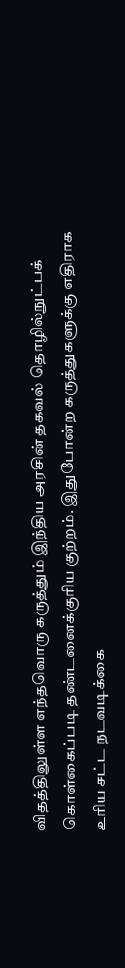விதத்திலுள்ள எந்தவொரு கருத்தும் இந்திய அரசின் தகவல் தொழில்நுட்பக் கொள்கைப்படி தண்டனைக்குரிய குற்றம். இதுபோன்ற கருத்துகளுக்கு எதிராக உரிய சட்ட நடவடிக்கை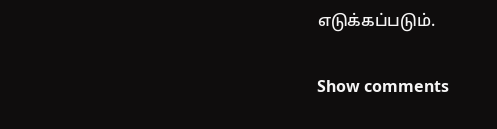எடுக்கப்படும்.

Show comments